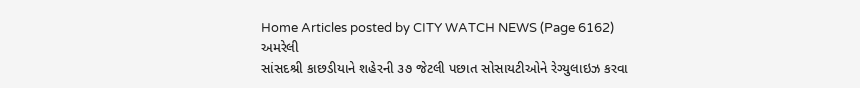Home Articles posted by CITY WATCH NEWS (Page 6162)
અમરેલી
સાંસદશ્રી કાછડીયાને શહેરની ૩૭ જેટલી પછાત સોસાયટીઓને રેગ્યુલાઇઝ કરવા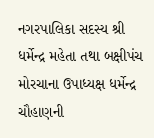નગરપાલિકા સદસ્ય શ્રી ધર્મેન્દ્ર મહેતા તથા બક્ષીપંચ મોરચાના ઉપાધ્યક્ષ ધર્મેન્દ્ર ચૌહાણની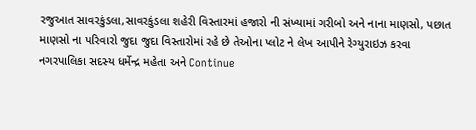રજુઆત સાવરકુંડલા,સાવરકુંડલા શહેરી વિસ્તારમાં હજારો ની સંખ્યામાં ગરીબો અને નાના માણસો, પછાત માણસો ના પરિવારો જુદા જુદા વિસ્તારોમાં રહે છે તેઓના પ્લોટ ને લેખ આપીને રેગ્યુરાઇઝ કરવા નગરપાલિકા સદસ્ય ધર્મેન્દ્ર મહેતા અને Continue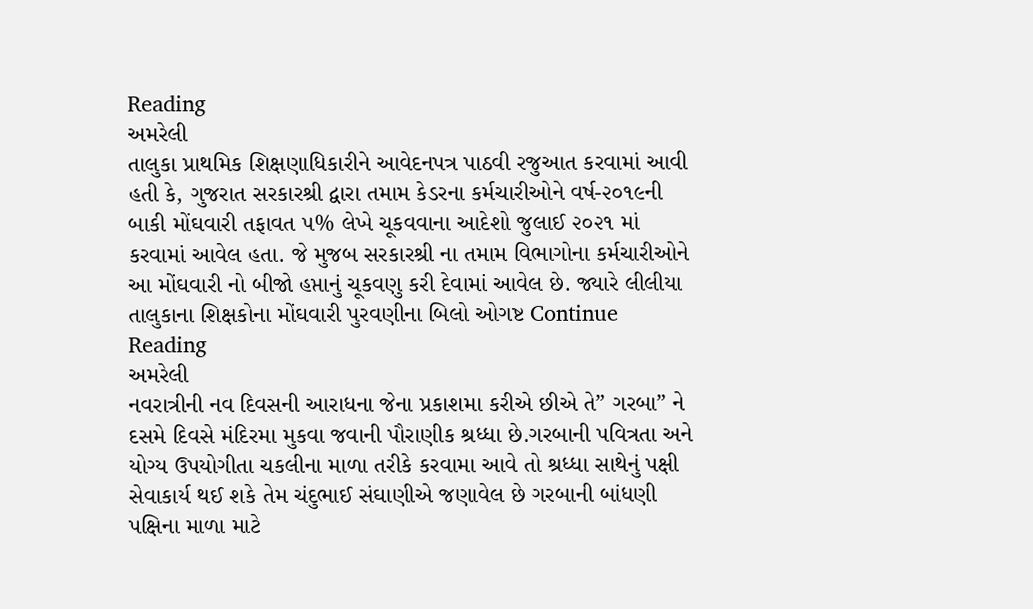Reading
અમરેલી
તાલુકા પ્રાથમિક શિક્ષણાધિકારીને આવેદનપત્ર પાઠવી રજુઆત કરવામાં આવી હતી કે, ગુજરાત સરકારશ્રી દ્વારા તમામ કેડરના કર્મચારીઓને વર્ષ-૨૦૧૯ની બાકી મોંઘવારી તફાવત ૫% લેખે ચૂકવવાના આદેશો જુલાઈ ૨૦૨૧ માં કરવામાં આવેલ હતા. જે મુજબ સરકારશ્રી ના તમામ વિભાગોના કર્મચારીઓને આ મોંઘવારી નો બીજો હપ્તાનું ચૂકવણુ કરી દેવામાં આવેલ છે. જ્યારે લીલીયા તાલુકાના શિક્ષકોના મોંઘવારી પુરવણીના બિલો ઓગષ્ટ Continue Reading
અમરેલી
નવરાત્રીની નવ દિવસની આરાધના જેના પ્રકાશમા કરીએ છીએ તે” ગરબા” ને દસમે દિવસે મંદિરમા મુકવા જવાની પૌરાણીક શ્રધ્ધા છે.ગરબાની પવિત્રતા અને યોગ્ય ઉપયોગીતા ચકલીના માળા તરીકે કરવામા આવે તો શ્રધ્ધા સાથેનું પક્ષી સેવાકાર્ય થઈ શકે તેમ ચંદુભાઈ સંઘાણીએ જણાવેલ છે ગરબાની બાંધણી પક્ષિના માળા માટે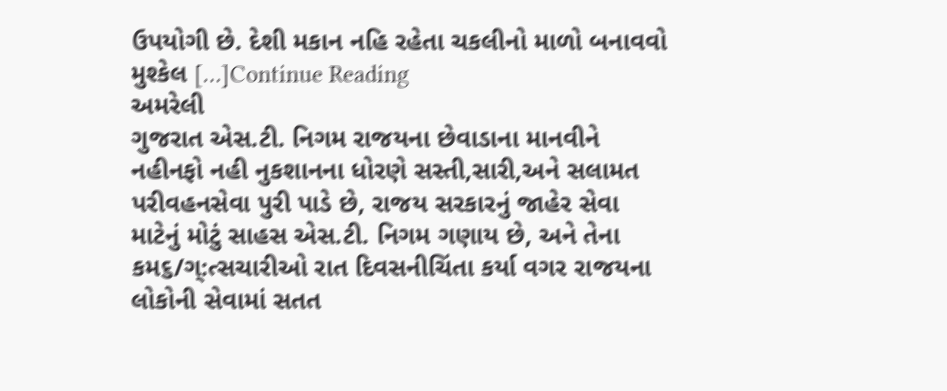ઉપયોગી છે. દેશી મકાન નહિ રહેતા ચકલીનો માળો બનાવવો મુશ્કેલ […]Continue Reading
અમરેલી
ગુજરાત એસ.ટી. નિગમ રાજયના છેવાડાના માનવીને નહીનફો નહી નુકશાનના ધોરણે સસ્તી,સારી,અને સલામત પરીવહનસેવા પુરી પાડે છે, રાજય સરકારનું જાહેર સેવા માટેનું મોટું સાહસ એસ.ટી. નિગમ ગણાય છે, અને તેના કમ૬/ગ્:ત્સચારીઓ રાત દિવસનીચિંતા કર્યા વગર રાજયના લોકોની સેવામાં સતત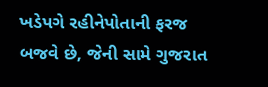ખડેપગે રહીનેપોતાની ફરજ બજવે છે, જેની સામે ગુજરાત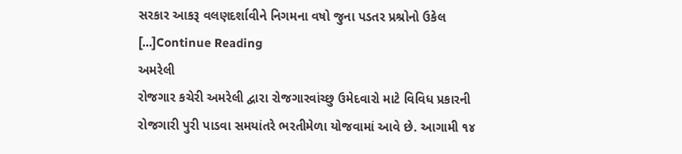સરકાર આકરૂ વલણદર્શાવીને નિગમના વષો જુના પડતર પ્રશ્રોનો ઉકેલ […]Continue Reading
અમરેલી
રોજગાર કચેરી અમરેલી દ્વારા રોજગારવાંચ્છુ ઉમેદવારો માટે વિવિધ પ્રકારની રોજગારી પુરી પાડવા સમયાંતરે ભરતીમેળા યોજવામાં આવે છે. આગામી ૧૪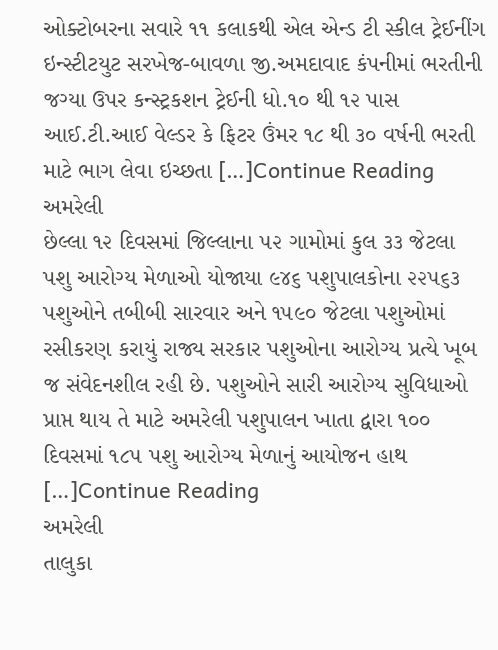ઓક્ટોબરના સવારે ૧૧ કલાકથી એલ એન્ડ ટી સ્કીલ ટ્રેઈનીંગ ઇન્સ્ટીટયુટ સરખેજ-બાવળા જી.અમદાવાદ કંપનીમાં ભરતીની જગ્યા ઉપર કન્સ્ટ્રકશન ટ્રેઈની ધો.૧૦ થી ૧૨ પાસ આઈ.ટી.આઈ વેલ્ડર કે ફિટર ઉંમર ૧૮ થી ૩૦ વર્ષની ભરતી માટે ભાગ લેવા ઇચ્છતા […]Continue Reading
અમરેલી
છેલ્લા ૧૨ દિવસમાં જિલ્લાના ૫૨ ગામોમાં કુલ ૩૩ જેટલા પશુ આરોગ્ય મેળાઓ યોજાયા ૯૪૬ પશુપાલકોના ૨૨૫૬૩ પશુઓને તબીબી સારવાર અને ૧૫૯૦ જેટલા પશુઓમાં રસીકરણ કરાયું રાજ્ય સરકાર પશુઓના આરોગ્ય પ્રત્યે ખૂબ જ સંવેદનશીલ રહી છે. પશુઓને સારી આરોગ્ય સુવિધાઓ પ્રાપ્ત થાય તે માટે અમરેલી પશુપાલન ખાતા દ્વારા ૧૦૦ દિવસમાં ૧૮૫ પશુ આરોગ્ય મેળાનું આયોજન હાથ […]Continue Reading
અમરેલી
તાલુકા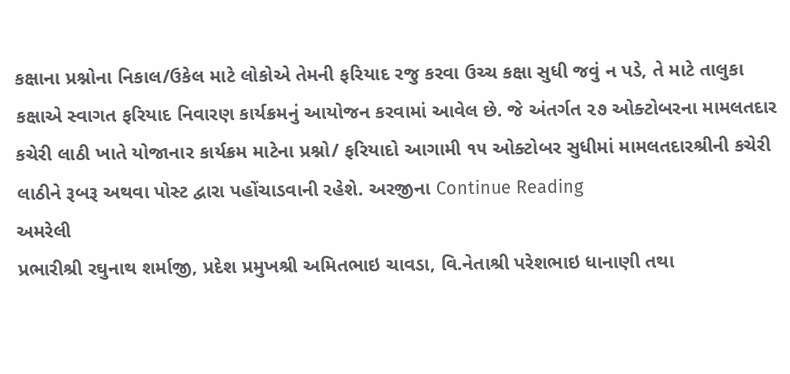કક્ષાના પ્રશ્નોના નિકાલ/ઉકેલ માટે લોકોએ તેમની ફરિયાદ રજુ કરવા ઉચ્ચ કક્ષા સુધી જવું ન પડે, તે માટે તાલુકા કક્ષાએ સ્વાગત ફરિયાદ નિવારણ કાર્યક્રમનું આયોજન કરવામાં આવેલ છે. જે અંતર્ગત ૨૭ ઓક્ટોબરના મામલતદાર કચેરી લાઠી ખાતે યોજાનાર કાર્યક્રમ માટેના પ્રશ્નો/ ફરિયાદો આગામી ૧૫ ઓક્ટોબર સુધીમાં મામલતદારશ્રીની કચેરી લાઠીને રૂબરૂ અથવા પોસ્ટ દ્વારા પહોંચાડવાની રહેશે. અરજીના Continue Reading
અમરેલી
પ્રભારીશ્રી રઘુનાથ શર્માજી, પ્રદેશ પ્રમુખશ્રી અમિતભાઇ ચાવડા, વિ.નેતાશ્રી પરેશભાઇ ધાનાણી તથા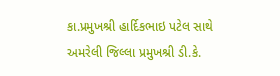કા.પ્રમુખશ્રી હાર્દિકભાઇ પટેલ સાથે અમરેલી જિલ્લા પ્રમુખશ્રી ડી.કે.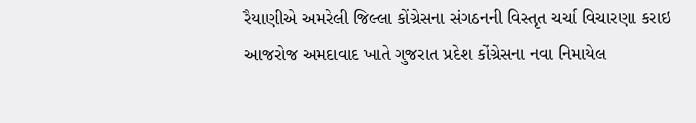રૈયાણીએ અમરેલી જિલ્લા કોંગ્રેસના સંગઠનની વિસ્તૃત ચર્ચા વિચારણા કરાઇ આજરોજ અમદાવાદ ખાતે ગુજરાત પ્રદેશ કોંગ્રેસના નવા નિમાયેલ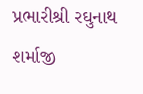પ્રભારીશ્રી રઘુનાથ શર્માજી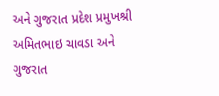અને ગુજરાત પ્રદેશ પ્રમુખશ્રી અમિતભાઇ ચાવડા અને ગુજરાત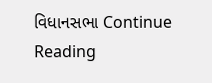વિધાનસભા Continue Reading